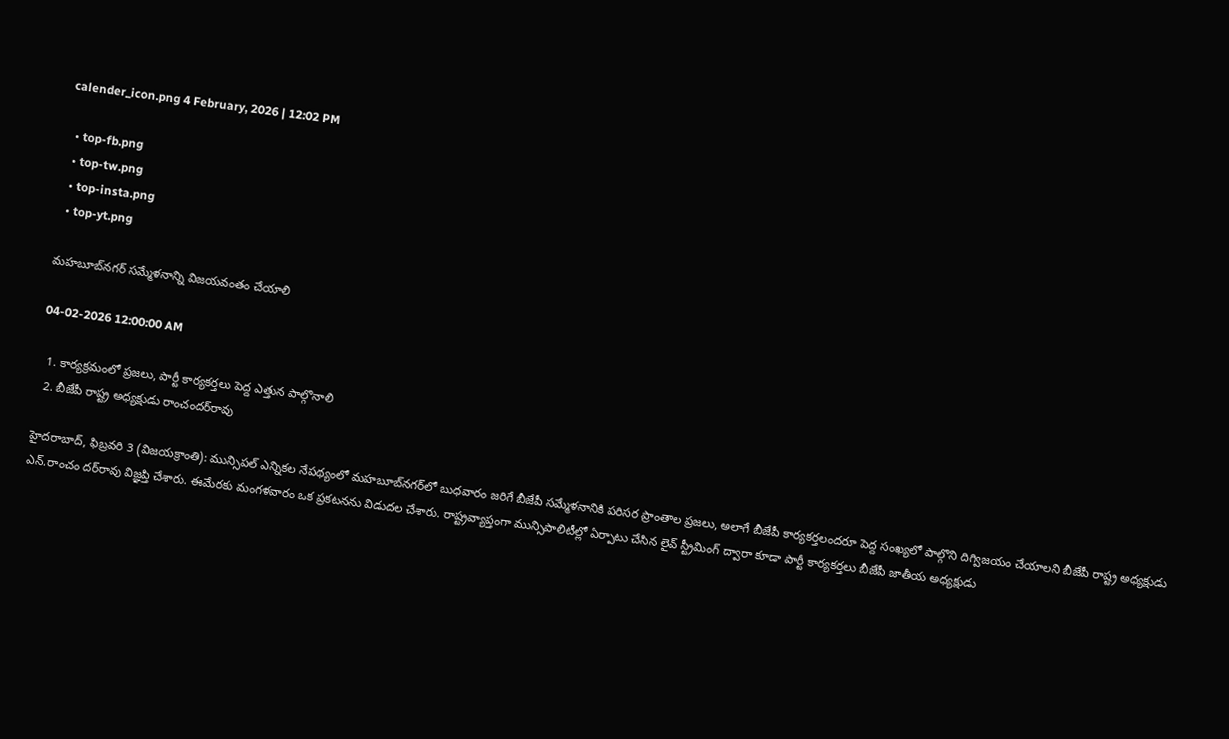calender_icon.png 4 February, 2026 | 12:02 PM

  • top-fb.png
  • top-tw.png
  • top-insta.png
  • top-yt.png

మహబూబ్‌నగర్ సమ్మేళనాన్ని విజయవంతం చేయాలి

04-02-2026 12:00:00 AM

  1. కార్యక్రమంలో ప్రజలు, పార్టీ కార్యకర్తలు పెద్ద ఎత్తున పాల్గొనాలి
  2. బీజేపీ రాష్ట్ర అధ్యక్షుడు రాంచందర్‌రావు

హైదరాబాద్, ఫిబ్రవరి 3 (విజయక్రాంతి): మున్సిపల్ ఎన్నికల నేపథ్యంలో మహబూబ్‌నగర్‌లో బుధవారం జరిగే బీజేపీ సమ్మేళనానికి పరిసర ప్రాంతాల ప్రజలు, అలాగే బీజేపీ కార్యకర్తలందరూ పెద్ద సంఖ్యలో పాల్గొని దిగ్విజయం చేయాలని బీజేపీ రాష్ట్ర అధ్యక్షుడు ఎన్.రాంచం దర్‌రావు విజ్ఞప్తి చేశారు. ఈమేరకు మంగళవారం ఒక ప్రకటనను విడుదల చేశారు. రాష్ట్రవ్యాప్తంగా మున్సిపాలిటీల్లో ఏర్పాటు చేసిన లైవ్ స్ట్రీమింగ్ ద్వారా కూడా పార్టీ కార్యకర్తలు బీజేపీ జాతీయ అధ్యక్షుడు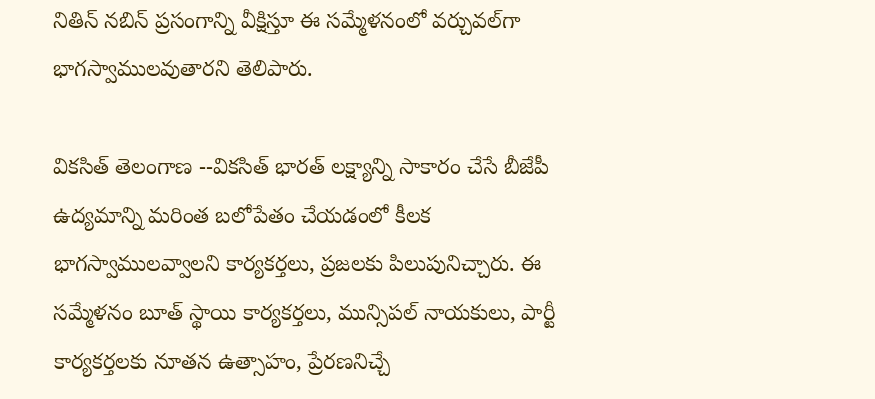నితిన్ నబిన్ ప్రసంగాన్ని వీక్షిస్తూ ఈ సమ్మేళనంలో వర్చువల్‌గా భాగస్వాములవుతారని తెలిపారు.

వికసిత్ తెలంగాణ --వికసిత్ భారత్ లక్ష్యాన్ని సాకారం చేసే బీజేపీ ఉద్యమాన్ని మరింత బలోపేతం చేయడంలో కీలక భాగస్వాములవ్వాలని కార్యకర్తలు, ప్రజలకు పిలుపునిచ్చారు. ఈ సమ్మేళనం బూత్ స్థాయి కార్యకర్తలు, మున్సిపల్ నాయకులు, పార్టీ కార్యకర్తలకు నూతన ఉత్సాహం, ప్రేరణనిచ్చే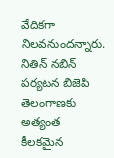వేదికగా నిలవనుందన్నారు. నితిన్ నబిన్ పర్యటన బిజెపి తెలంగాణకు అత్యంత కీలకమైన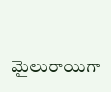మైలురాయిగా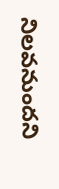నిలవనుందని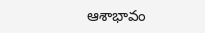ఆశాభావం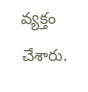వ్యక్తం చేశారు.